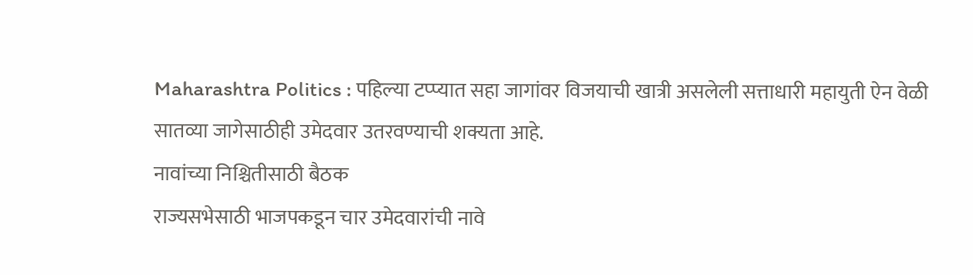Maharashtra Politics : पहिल्या टप्प्यात सहा जागांवर विजयाची खात्री असलेली सत्ताधारी महायुती ऐन वेळी सातव्या जागेसाठीही उमेदवार उतरवण्याची शक्यता आहे.
नावांच्या निश्चितीसाठी बैठक
राज्यसभेसाठी भाजपकडून चार उमेदवारांची नावे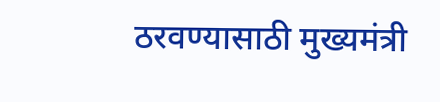ठरवण्यासाठी मुख्यमंत्री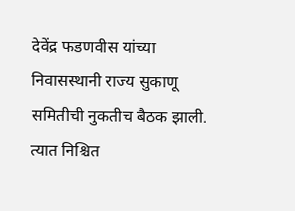देवेंद्र फडणवीस यांच्या निवासस्थानी राज्य सुकाणू समितीची नुकतीच बैठक झाली. त्यात निश्चित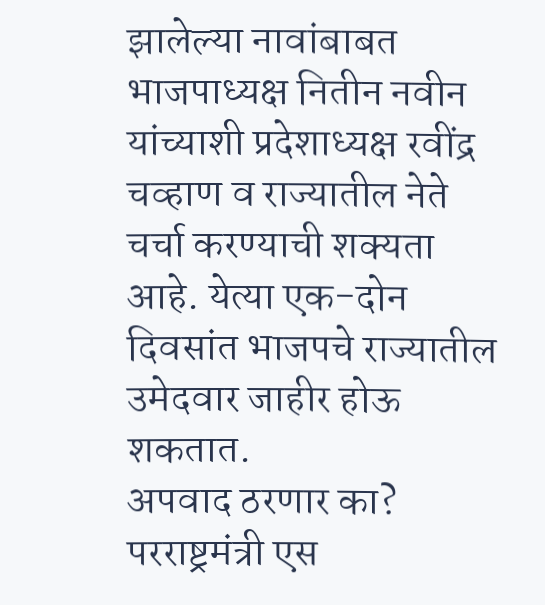झालेल्या नावांबाबत भाजपाध्यक्ष नितीन नवीन यांच्याशी प्रदेशाध्यक्ष रवींद्र चव्हाण व राज्यातील नेते चर्चा करण्याची शक्यता आहे. येत्या एक-दोन दिवसांत भाजपचे राज्यातील उमेदवार जाहीर होऊ शकतात.
अपवाद ठरणार का?
परराष्ट्रमंत्री एस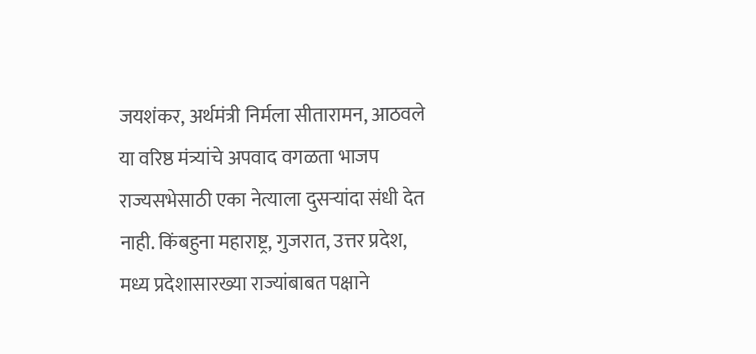जयशंकर, अर्थमंत्री निर्मला सीतारामन, आठवले या वरिष्ठ मंत्र्यांचे अपवाद वगळता भाजप राज्यसभेसाठी एका नेत्याला दुसऱ्यांदा संधी देत नाही. किंबहुना महाराष्ट्र, गुजरात, उत्तर प्रदेश, मध्य प्रदेशासारख्या राज्यांबाबत पक्षाने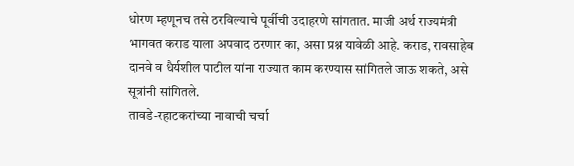धोरण म्हणूनच तसे ठरविल्याचे पूर्वीची उदाहरणे सांगतात. माजी अर्थ राज्यमंत्री भागवत कराड याला अपवाद ठरणार का, असा प्रश्न यावेळी आहे. कराड, रावसाहेब दानवे व धैर्यशील पाटील यांना राज्यात काम करण्यास सांगितले जाऊ शकते, असे सूत्रांनी सांगितले.
तावडे-रहाटकरांच्या नावाची चर्चा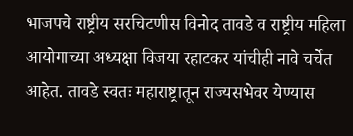भाजपचे राष्ट्रीय सरचिटणीस विनोद तावडे व राष्ट्रीय महिला आयोगाच्या अध्यक्षा विजया रहाटकर यांचीही नावे चर्चेत आहेत. तावडे स्वतः महाराष्ट्रातून राज्यसभेवर येण्यास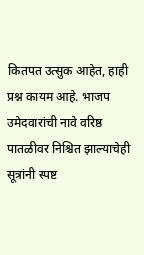कितपत उत्सुक आहेत, हाही प्रश्न कायम आहे. भाजप उमेदवारांची नावे वरिष्ठ पातळीवर निश्चित झाल्याचेही सूत्रांनी स्पष्ट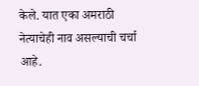केले. यात एका अमराठी नेत्याचेही नाव असल्याची चर्चा आहे.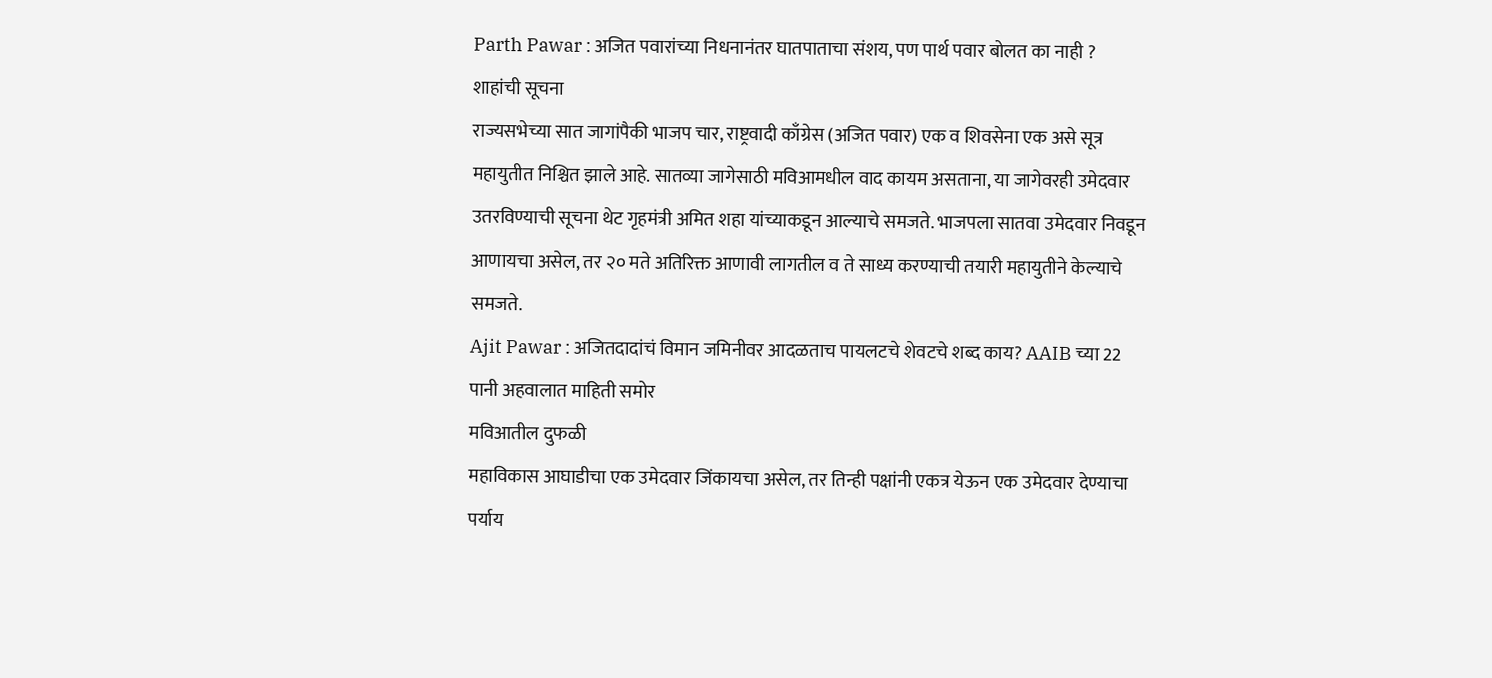Parth Pawar : अजित पवारांच्या निधनानंतर घातपाताचा संशय, पण पार्थ पवार बोलत का नाही ?
शाहांची सूचना
राज्यसभेच्या सात जागांपैकी भाजप चार, राष्ट्रवादी काँग्रेस (अजित पवार) एक व शिवसेना एक असे सूत्र महायुतीत निश्चित झाले आहे. सातव्या जागेसाठी मविआमधील वाद कायम असताना, या जागेवरही उमेदवार उतरविण्याची सूचना थेट गृहमंत्री अमित शहा यांच्याकडून आल्याचे समजते. भाजपला सातवा उमेदवार निवडून आणायचा असेल, तर २० मते अतिरिक्त आणावी लागतील व ते साध्य करण्याची तयारी महायुतीने केल्याचे समजते.
Ajit Pawar : अजितदादांचं विमान जमिनीवर आदळताच पायलटचे शेवटचे शब्द काय? AAIB च्या 22 पानी अहवालात माहिती समोर
मविआतील दुफळी
महाविकास आघाडीचा एक उमेदवार जिंकायचा असेल, तर तिन्ही पक्षांनी एकत्र येऊन एक उमेदवार देण्याचा पर्याय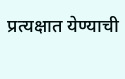प्रत्यक्षात येण्याची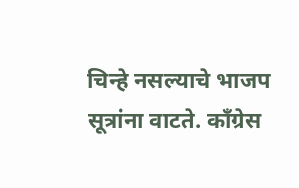चिन्हे नसल्याचे भाजप सूत्रांना वाटते. काँग्रेस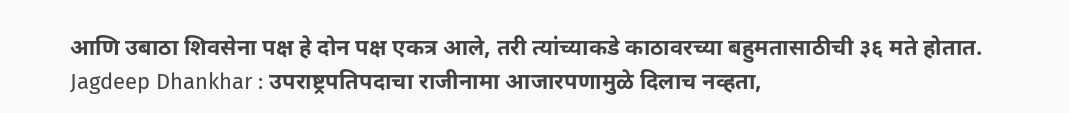आणि उबाठा शिवसेना पक्ष हे दोन पक्ष एकत्र आले, तरी त्यांच्याकडे काठावरच्या बहुमतासाठीची ३६ मते होतात.
Jagdeep Dhankhar : उपराष्ट्रपतिपदाचा राजीनामा आजारपणामुळे दिलाच नव्हता,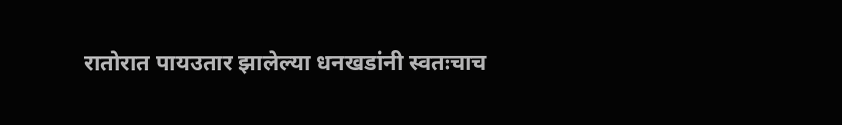रातोरात पायउतार झालेल्या धनखडांनी स्वतःचाच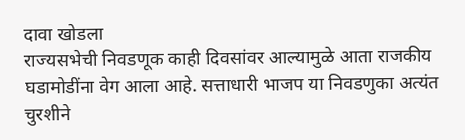दावा खोडला
राज्यसभेची निवडणूक काही दिवसांवर आल्यामुळे आता राजकीय घडामोडींना वेग आला आहे. सत्ताधारी भाजप या निवडणुका अत्यंत चुरशीने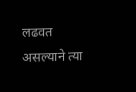लढवत असल्याने त्या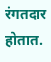रंगतदार होतात.